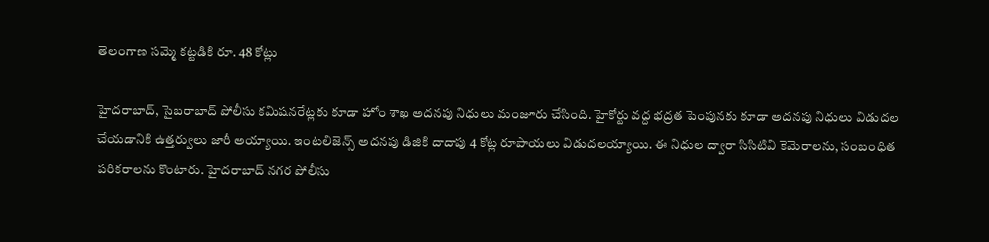తెలంగాణ సమ్మె కట్టడికి రూ. 48 కోట్లు

హైదరాబాద్, సైబరాబాద్ పోలీసు కమిషనరేట్లకు కూడా హోం శాఖ అదనపు నిధులు మంజూరు చేసింది. హైకోర్టు వద్ద భద్రత పెంపునకు కూడా అదనపు నిధులు విడుదల చేయడానికి ఉత్తర్వులు జారీ అయ్యాయి. ఇంటలిజెన్స్ అదనపు డిజికి దాదాపు 4 కోట్ల రూపాయలు విడుదలయ్యాయి. ఈ నిధుల ద్వారా సిసిటివి కెమెరాలను, సంబంధిత పరికరాలను కొంటారు. హైదరాబాద్ నగర పోలీసు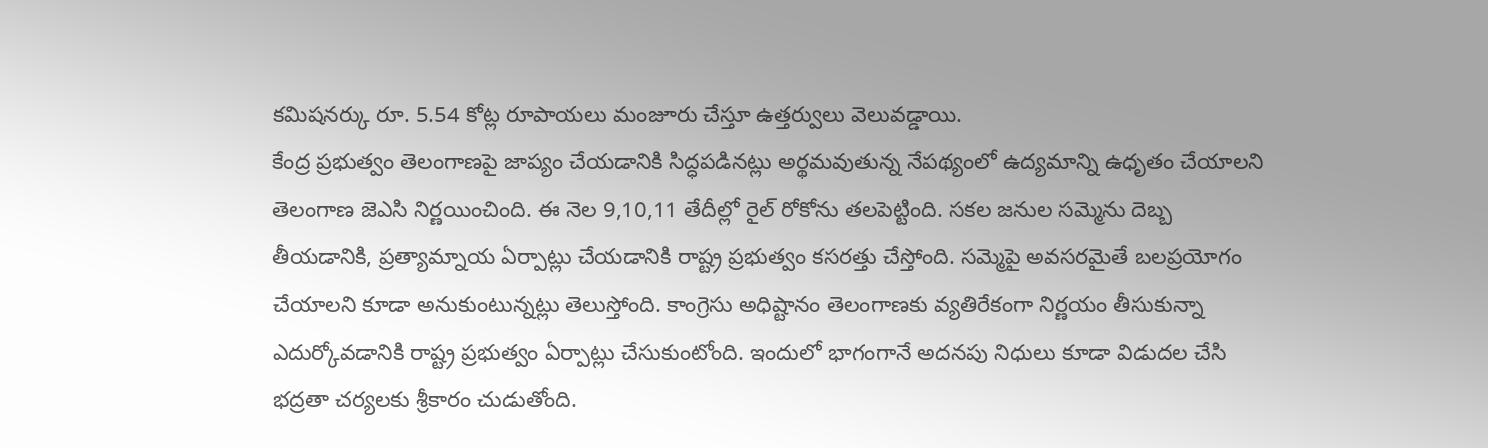కమిషనర్కు రూ. 5.54 కోట్ల రూపాయలు మంజూరు చేస్తూ ఉత్తర్వులు వెలువడ్డాయి.
కేంద్ర ప్రభుత్వం తెలంగాణపై జాప్యం చేయడానికి సిద్ధపడినట్లు అర్థమవుతున్న నేపథ్యంలో ఉద్యమాన్ని ఉధృతం చేయాలని తెలంగాణ జెఎసి నిర్ణయించింది. ఈ నెల 9,10,11 తేదీల్లో రైల్ రోకోను తలపెట్టింది. సకల జనుల సమ్మెను దెబ్బ తీయడానికి, ప్రత్యామ్నాయ ఏర్పాట్లు చేయడానికి రాష్ట్ర ప్రభుత్వం కసరత్తు చేస్తోంది. సమ్మెపై అవసరమైతే బలప్రయోగం చేయాలని కూడా అనుకుంటున్నట్లు తెలుస్తోంది. కాంగ్రెసు అధిష్టానం తెలంగాణకు వ్యతిరేకంగా నిర్ణయం తీసుకున్నా ఎదుర్కోవడానికి రాష్ట్ర ప్రభుత్వం ఏర్పాట్లు చేసుకుంటోంది. ఇందులో భాగంగానే అదనపు నిధులు కూడా విడుదల చేసి భద్రతా చర్యలకు శ్రీకారం చుడుతోంది.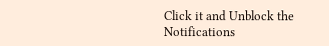Click it and Unblock the Notifications